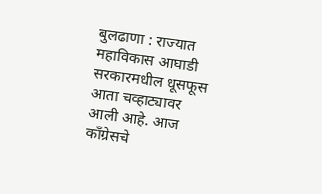बुलढाणा : राज्यात महाविकास आघाडी सरकारमधील धूसफूस आता चव्हाट्यावर आली आहे. आज काँग्रेसचे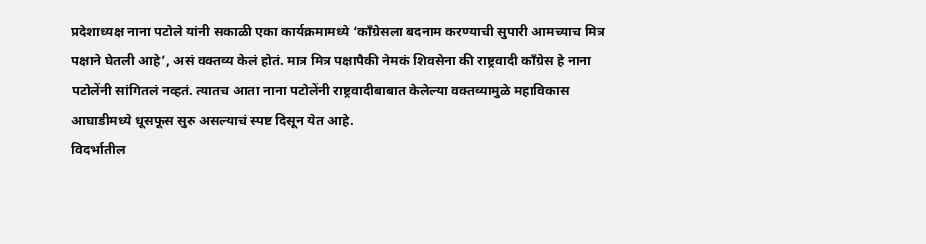प्रदेशाध्यक्ष नाना पटोले यांनी सकाळी एका कार्यक्रमामध्ये ‘काँग्रेसला बदनाम करण्याची सुपारी आमच्याच मित्र पक्षाने घेतली आहे’, असं वक्तव्य केलं होतं. मात्र मित्र पक्षापैकी नेमकं शिवसेना की राष्ट्रवादी काँग्रेस हे नाना पटोलेंनी सांगितलं नव्हतं. त्यातच आता नाना पटोलेंनी राष्ट्रवादीबाबात केलेल्या वक्तव्यामुळे महाविकास आघाडीमध्ये धूसफूस सुरु असल्याचं स्पष्ट दिसून येत आहे.
विदर्भातील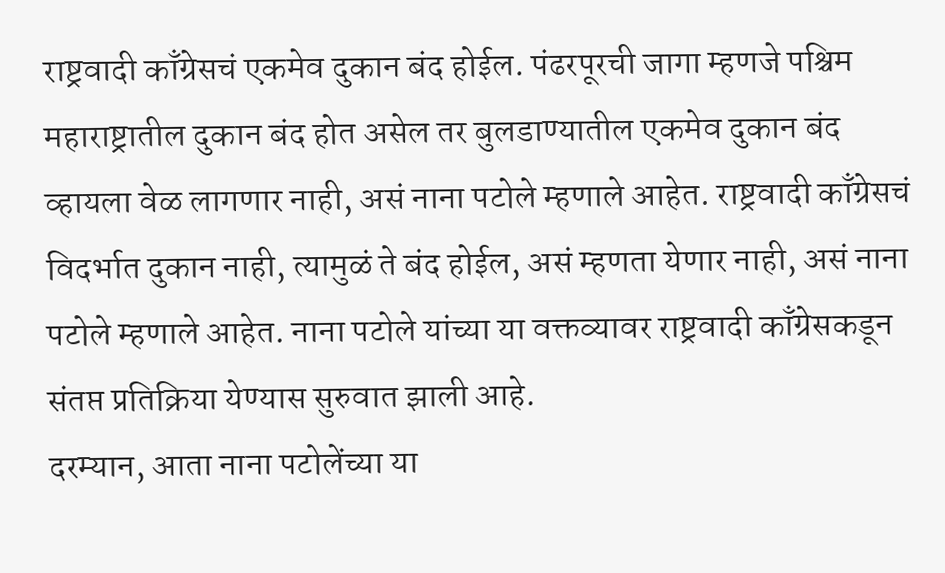राष्ट्रवादी काँग्रेसचं एकमेव दुकान बंद होईल. पंढरपूरची जागा म्हणजे पश्चिम महाराष्ट्रातील दुकान बंद होत असेल तर बुलडाण्यातील एकमेव दुकान बंद व्हायला वेळ लागणार नाही, असं नाना पटोले म्हणाले आहेत. राष्ट्रवादी काँग्रेसचं विदर्भात दुकान नाही, त्यामुळं ते बंद होईल, असं म्हणता येणार नाही, असं नाना पटोले म्हणाले आहेत. नाना पटोले यांच्या या वक्तव्यावर राष्ट्रवादी काँग्रेसकडून संतप्त प्रतिक्रिया येण्यास सुरुवात झाली आहे.
दरम्यान, आता नाना पटोलेंच्या या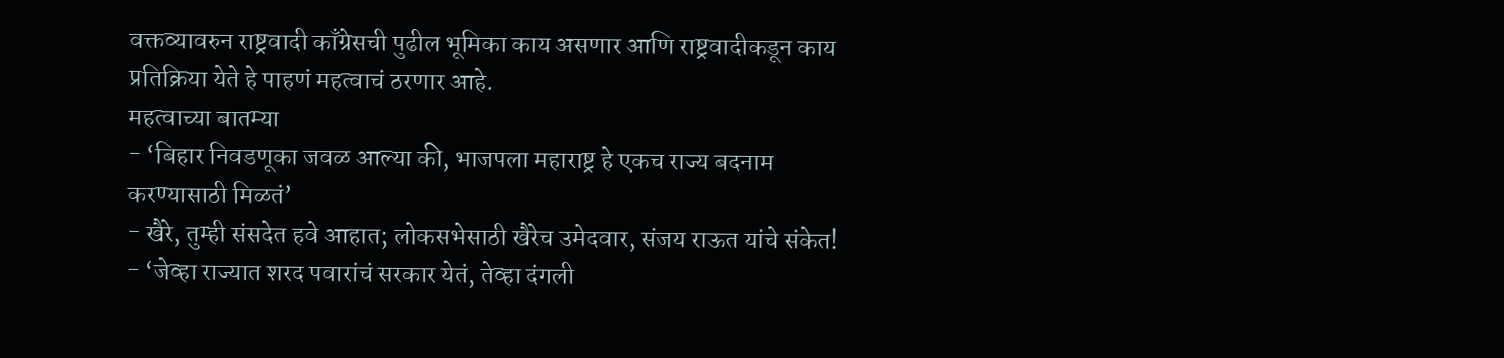वक्तव्यावरुन राष्ट्रवादी काँग्रेसची पुढील भूमिका काय असणार आणि राष्ट्रवादीकडून काय प्रतिक्रिया येते हे पाहणं महत्वाचं ठरणार आहे.
महत्वाच्या बातम्या
- ‘बिहार निवडणूका जवळ आल्या की, भाजपला महाराष्ट्र हे एकच राज्य बदनाम करण्यासाठी मिळतं’
- खैरे, तुम्ही संसदेत हवे आहात; लोकसभेसाठी खैरेच उमेदवार, संजय राऊत यांचे संकेत!
- ‘जेव्हा राज्यात शरद पवारांचं सरकार येतं, तेव्हा दंगली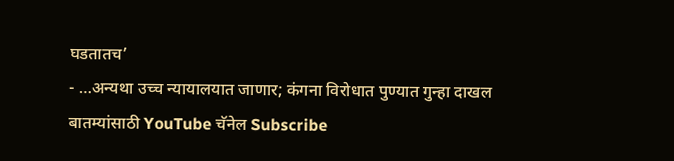घडतातच’
- …अन्यथा उच्च न्यायालयात जाणार; कंगना विरोधात पुण्यात गुन्हा दाखल
बातम्यांसाठी YouTube चॅनेल Subscribe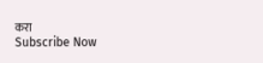करा
Subscribe Now